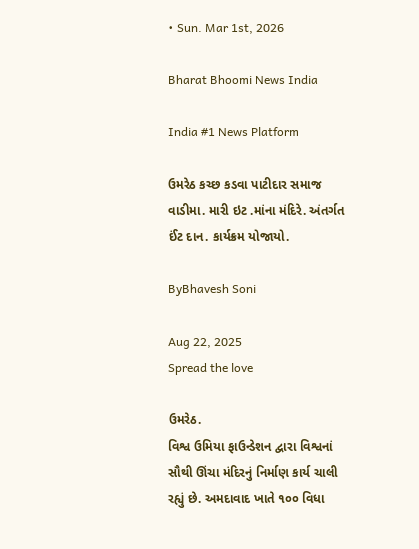• Sun. Mar 1st, 2026

Bharat Bhoomi News India

India #1 News Platform

ઉમરેઠ કચ્છ કડવા પાટીદાર સમાજ વાડીમા. મારી ઇટ .માંના મંદિરે. અંતર્ગત ઈંટ દાન. કાર્યક્રમ યોજાયો.

ByBhavesh Soni

Aug 22, 2025
Spread the love

ઉમરેઠ.
વિશ્વ ઉમિયા ફાઉન્ડેશન દ્વારા વિશ્વનાં સૌથી ઊંચા મંદિરનું નિર્માણ કાર્ય ચાલી રહ્યું છે. અમદાવાદ ખાતે ૧૦૦ વિધા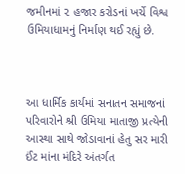જમીનમાં ૨ હજાર કરોડનાં ખર્ચે વિશ્વ ઉમિયાધામનું નિર્માણ થઈ રહ્યું છે.



આ ધાર્મિક કાર્યમાં સનાતન સમાજનાં પરિવારોને શ્રી ઉમિયા માતાજી પ્રત્યેની આસ્થા સાથે જોડાવાનાં હેતુ સર મારી ઈંટ માંના મંદિરે અંતર્ગત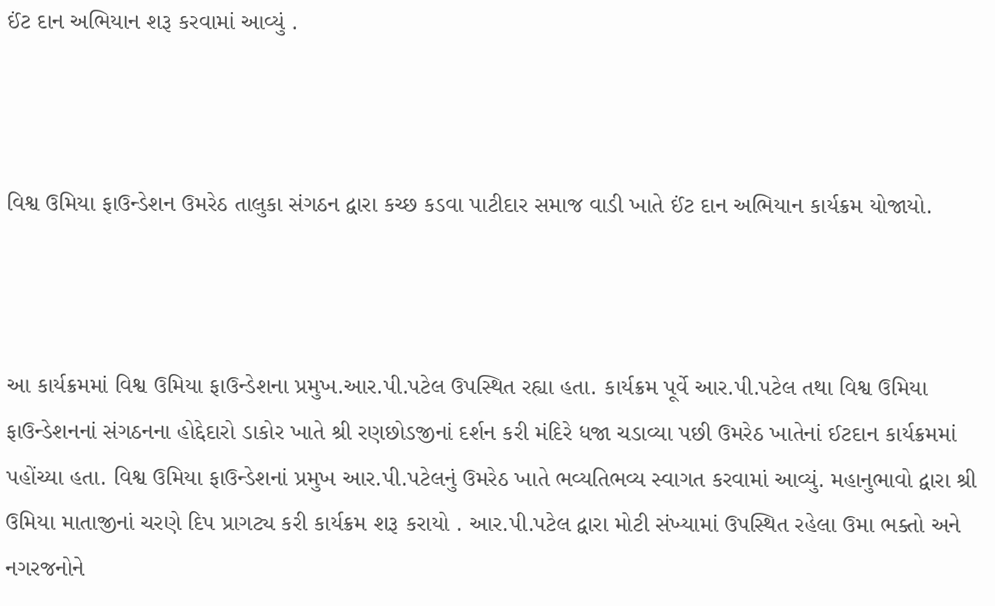ઈંટ દાન અભિયાન શરૂ કરવામાં આવ્યું .



વિશ્વ ઉમિયા ફાઉન્ડેશન ઉમરેઠ તાલુકા સંગઠન દ્વારા કચ્છ કડવા પાટીદાર સમાજ વાડી ખાતે ઈંટ દાન અભિયાન કાર્યક્રમ યોજાયો.



આ કાર્યક્રમમાં વિશ્વ ઉમિયા ફાઉન્ડેશના પ્રમુખ.આર.પી.પટેલ ઉપસ્થિત રહ્યા હતા. કાર્યક્રમ પૂર્વે આર.પી.પટેલ તથા વિશ્વ ઉમિયા ફાઉન્ડેશનનાં સંગઠનના હોદ્દેદારો ડાકોર ખાતે શ્રી રણછોડજીનાં દર્શન કરી મંદિરે ધજા ચડાવ્યા પછી ઉમરેઠ ખાતેનાં ઈટદાન કાર્યક્રમમાં પહોંચ્યા હતા. વિશ્વ ઉમિયા ફાઉન્ડેશનાં પ્રમુખ આર.પી.પટેલનું ઉમરેઠ ખાતે ભવ્યતિભવ્ય સ્વાગત કરવામાં આવ્યું. મહાનુભાવો દ્વારા શ્રી ઉમિયા માતાજીનાં ચરણે દિપ પ્રાગટ્ય કરી કાર્યક્રમ શરૂ કરાયો . આર.પી.પટેલ દ્વારા મોટી સંખ્યામાં ઉપસ્થિત રહેલા ઉમા ભક્તો અને નગરજનોને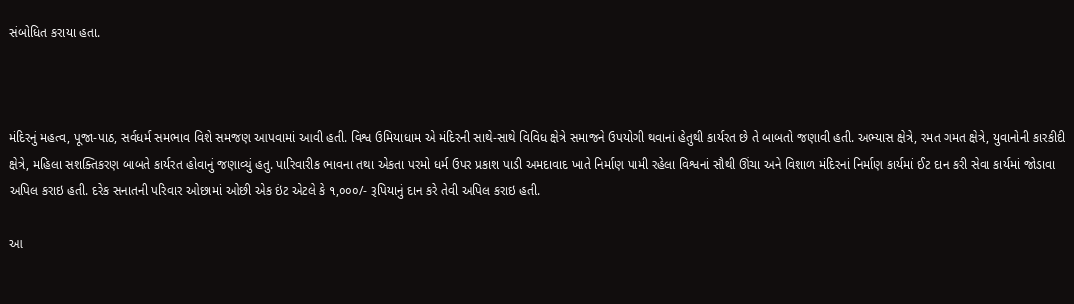સંબોધિત કરાયા હતા.



મંદિરનું મહત્વ, પૂજા-પાઠ, સર્વધર્મ સમભાવ વિશે સમજણ આપવામાં આવી હતી. વિશ્વ ઉમિયાધામ એ મંદિરની સાથે-સાથે વિવિધ ક્ષેત્રે સમાજને ઉપયોગી થવાનાં હેતુથી કાર્યરત છે તે બાબતો જણાવી હતી. અભ્યાસ ક્ષેત્રે, રમત ગમત ક્ષેત્રે, યુવાનોની કારકીદી ક્ષેત્રે, મહિલા સશક્તિકરણ બાબતે કાર્યરત હોવાનું જણાવ્યું હતુ. પારિવારીક ભાવના તથા એકતા પરમો ધર્મ ઉપર પ્રકાશ પાડી અમદાવાદ ખાતે નિર્માણ પામી રહેલા વિશ્વનાં સૌથી ઊંચા અને વિશાળ મંદિરનાં નિર્માણ કાર્યમાં ઈટ દાન કરી સેવા કાર્યમાં જોડાવા અપિલ કરાઇ હતી. દરેક સનાતની પરિવાર ઓછામાં ઓછી એક ઇંટ એટલે કે ૧,૦૦૦/- રૂપિયાનું દાન કરે તેવી અપિલ કરાઇ હતી.

આ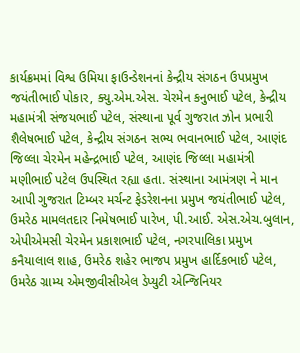કાર્યક્રમમાં વિશ્વ ઉમિયા ફાઉન્ડેશનનાં કેન્દ્રીય સંગઠન ઉપપ્રમુખ જયંતીભાઈ પોકાર, ક્યુ.એમ.એસ. ચેરમેન કનુભાઈ પટેલ, કેન્દ્રીય મહામંત્રી સંજયભાઈ પટેલ, સંસ્થાના પૂર્વ ગુજરાત ઝોન પ્રભારી શૈલેષભાઈ પટેલ, કેન્દ્રીય સંગઠન સભ્ય ભવાનભાઈ પટેલ, આણંદ જિલ્લા ચેરમેન મહેન્દ્રભાઈ પટેલ, આણંદ જિલ્લા મહામંત્રી મણીભાઈ પટેલ ઉપસ્થિત રહ્યા હતા. સંસ્થાના આમંત્રણ ને માન આપી ગુજરાત ટિમ્બર મર્ચન્ટ ફેડરેશનના પ્રમુખ જયંતીભાઈ પટેલ, ઉમરેઠ મામલતદાર નિમેષભાઈ પારેખ, પી.આઈ. એસ.એચ.બુલાન, એપીએમસી ચેરમેન પ્રકાશભાઈ પટેલ, નગરપાલિકા પ્રમુખ કનૈયાલાલ શાહ, ઉમરેઠ શહેર ભાજપ પ્રમુખ હાર્દિકભાઈ પટેલ, ઉમરેઠ ગ્રામ્ય એમજીવીસીએલ ડેપ્યુટી એન્જિનિયર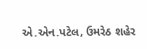એ.એન.પટેલ, ઉમરેઠ શહેર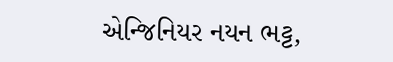એન્જિનિયર નયન ભટ્ટ,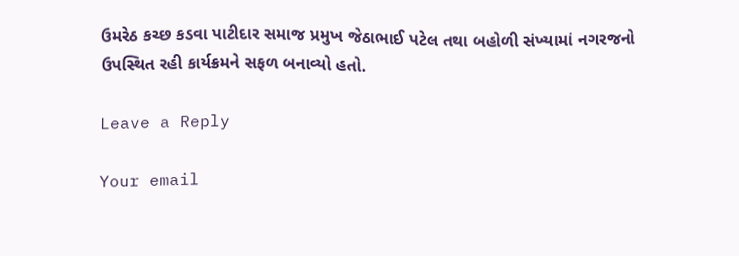ઉમરેઠ કચ્છ કડવા પાટીદાર સમાજ પ્રમુખ જેઠાભાઈ પટેલ તથા બહોળી સંખ્યામાં નગરજનો ઉપસ્થિત રહી કાર્યક્રમને સફળ બનાવ્યો હતો.

Leave a Reply

Your email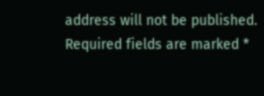address will not be published. Required fields are marked *